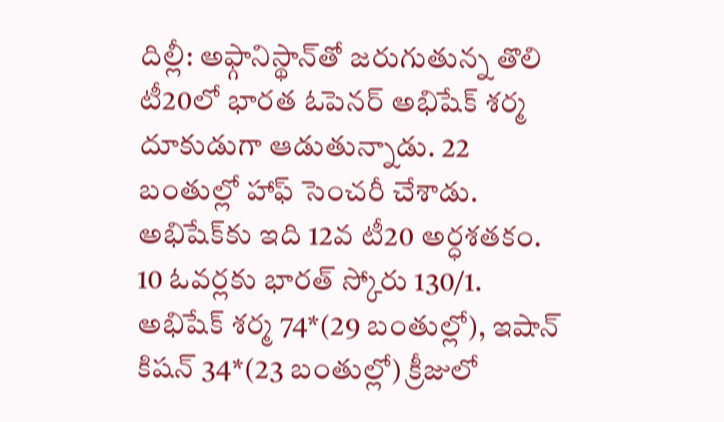దిల్లీ: అఫ్గానిస్థాన్‌తో జరుగుతున్న తొలి టీ20లో భారత ఓపెనర్‌ అభిషేక్‌ శర్మ దూకుడుగా ఆడుతున్నాడు. 22 బంతుల్లో హాఫ్‌ సెంచరీ చేశాడు. అభిషేక్‌కు ఇది 12వ టీ20 అర్ధశతకం. 10 ఓవర్లకు భారత్‌ స్కోరు 130/1. అభిషేక్‌ శర్మ 74*(29 బంతుల్లో), ఇషాన్‌ కిషన్‌ 34*(23 బంతుల్లో) క్రీజులో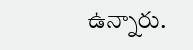ఉన్నారు.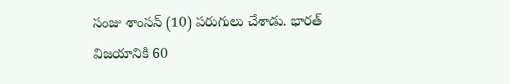సంజు శాంసన్‌ (10) పరుగులు చేశాడు. భారత్‌ విజయానికి 60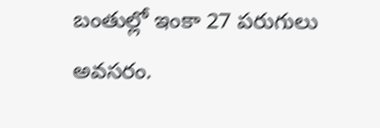బంతుల్లో ఇంకా 27 పరుగులు అవసరం.